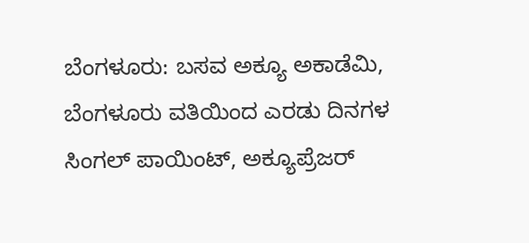ಬೆಂಗಳೂರು: ಬಸವ ಅಕ್ಯೂ ಅಕಾಡೆಮಿ, ಬೆಂಗಳೂರು ವತಿಯಿಂದ ಎರಡು ದಿನಗಳ ಸಿಂಗಲ್ ಪಾಯಿಂಟ್, ಅಕ್ಯೂಪ್ರೆಜರ್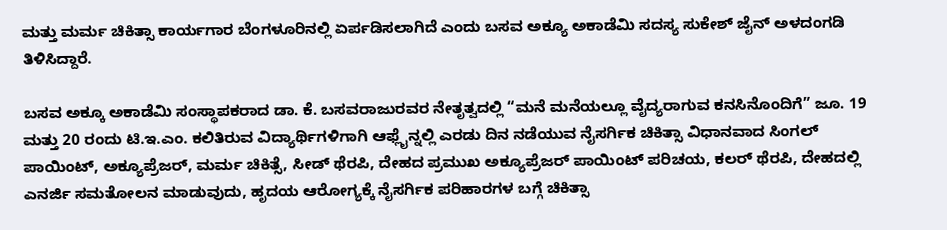ಮತ್ತು ಮರ್ಮ ಚಿಕಿತ್ಸಾ ಕಾರ್ಯಗಾರ ಬೆಂಗಳೂರಿನಲ್ಲಿ ಏರ್ಪಡಿಸಲಾಗಿದೆ ಎಂದು ಬಸವ ಅಕ್ಯೂ ಅಕಾಡೆಮಿ ಸದಸ್ಯ ಸುಕೇಶ್ ಜೈನ್ ಅಳದಂಗಡಿ ತಿಳಿಸಿದ್ದಾರೆ.

ಬಸವ ಅಕ್ಕೂ ಅಕಾಡೆಮಿ ಸಂಸ್ಥಾಪಕರಾದ ಡಾ. ಕೆ. ಬಸವರಾಜುರವರ ನೇತೃತ್ವದಲ್ಲಿ “ಮನೆ ಮನೆಯಲ್ಲೂ ವೈದ್ಯರಾಗುವ ಕನಸಿನೊಂದಿಗೆ” ಜೂ. 19 ಮತ್ತು 20 ರಂದು ಟಿ.ಇ.ಎಂ. ಕಲಿತಿರುವ ವಿದ್ಯಾರ್ಥಿಗಳಿಗಾಗಿ ಆಫ್ಲೈನ್ನಲ್ಲಿ ಎರಡು ದಿನ ನಡೆಯುವ ನೈಸರ್ಗಿಕ ಚಿಕಿತ್ಸಾ ವಿಧಾನವಾದ ಸಿಂಗಲ್ ಪಾಯಿಂಟ್, ಅಕ್ಯೂಪ್ರೆಜರ್, ಮರ್ಮ ಚಿಕಿತ್ಸೆ, ಸೀಡ್ ಥೆರಪಿ, ದೇಹದ ಪ್ರಮುಖ ಅಕ್ಯೂಪ್ರೆಜರ್ ಪಾಯಿಂಟ್ ಪರಿಚಯ, ಕಲರ್ ಥೆರಪಿ, ದೇಹದಲ್ಲಿ ಎನರ್ಜಿ ಸಮತೋಲನ ಮಾಡುವುದು, ಹೃದಯ ಆರೋಗ್ಯಕ್ಕೆ ನೈಸರ್ಗಿಕ ಪರಿಹಾರಗಳ ಬಗ್ಗೆ ಚಿಕಿತ್ಸಾ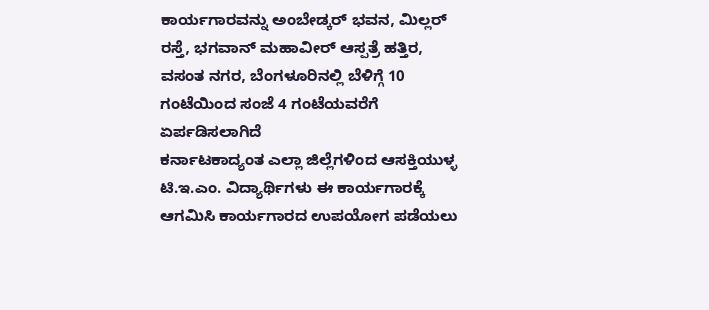ಕಾರ್ಯಗಾರವನ್ನು ಅಂಬೇಡ್ಕರ್ ಭವನ, ಮಿಲ್ಲರ್ ರಸ್ತೆ, ಭಗವಾನ್ ಮಹಾವೀರ್ ಆಸ್ಪತ್ರೆ ಹತ್ತಿರ, ವಸಂತ ನಗರ, ಬೆಂಗಳೂರಿನಲ್ಲಿ ಬೆಳಿಗ್ಗೆ 10 ಗಂಟೆಯಿಂದ ಸಂಜೆ 4 ಗಂಟೆಯವರೆಗೆ ಏರ್ಪಡಿಸಲಾಗಿದೆ
ಕರ್ನಾಟಕಾದ್ಯಂತ ಎಲ್ಲಾ ಜಿಲ್ಲೆಗಳಿಂದ ಆಸಕ್ತಿಯುಳ್ಳ ಟಿ.ಇ.ಎಂ. ವಿದ್ಯಾರ್ಥಿಗಳು ಈ ಕಾರ್ಯಗಾರಕ್ಕೆ ಆಗಮಿಸಿ ಕಾರ್ಯಗಾರದ ಉಪಯೋಗ ಪಡೆಯಲು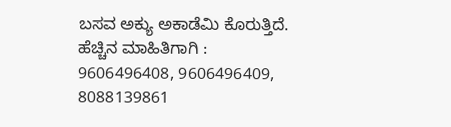ಬಸವ ಅಕ್ಯು ಅಕಾಡೆಮಿ ಕೊರುತ್ತಿದೆ. ಹೆಚ್ಚಿನ ಮಾಹಿತಿಗಾಗಿ : 9606496408, 9606496409, 8088139861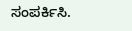ಸಂಪರ್ಕಿಸಿ.